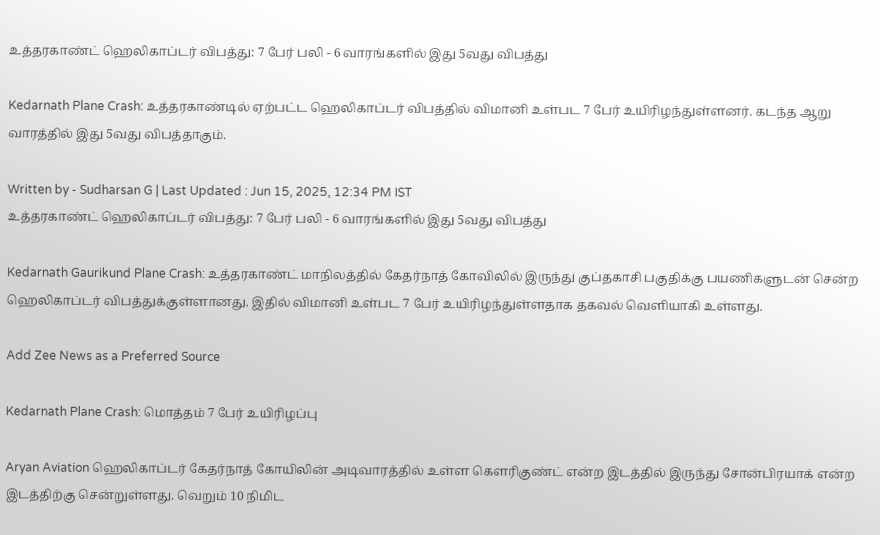உத்தரகாண்ட் ஹெலிகாப்டர் விபத்து: 7 பேர் பலி - 6 வாரங்களில் இது 5வது விபத்து

Kedarnath Plane Crash: உத்தரகாண்டில் ஏற்பட்ட ஹெலிகாப்டர் விபத்தில் விமானி உள்பட 7 பேர் உயிரிழந்துள்ளனர். கடந்த ஆறு வாரத்தில் இது 5வது விபத்தாகும்.

Written by - Sudharsan G | Last Updated : Jun 15, 2025, 12:34 PM IST
உத்தரகாண்ட் ஹெலிகாப்டர் விபத்து: 7 பேர் பலி - 6 வாரங்களில் இது 5வது விபத்து

Kedarnath Gaurikund Plane Crash: உத்தரகாண்ட் மாநிலத்தில் கேதர்நாத் கோவிலில் இருந்து குப்தகாசி பகுதிக்கு பயணிகளுடன் சென்ற ஹெலிகாப்டர் விபத்துக்குள்ளானது. இதில் விமானி உள்பட 7 பேர் உயிரிழந்துள்ளதாக தகவல் வெளியாகி உள்ளது.

Add Zee News as a Preferred Source

Kedarnath Plane Crash: மொத்தம் 7 பேர் உயிரிழப்பு

Aryan Aviation ஹெலிகாப்டர் கேதர்நாத் கோயிலின் அடிவாரத்தில் உள்ள கௌரிகுண்ட் என்ற இடத்தில் இருந்து சோன்பிரயாக் என்ற இடத்திற்கு சென்றுள்ளது. வெறும் 10 நிமிட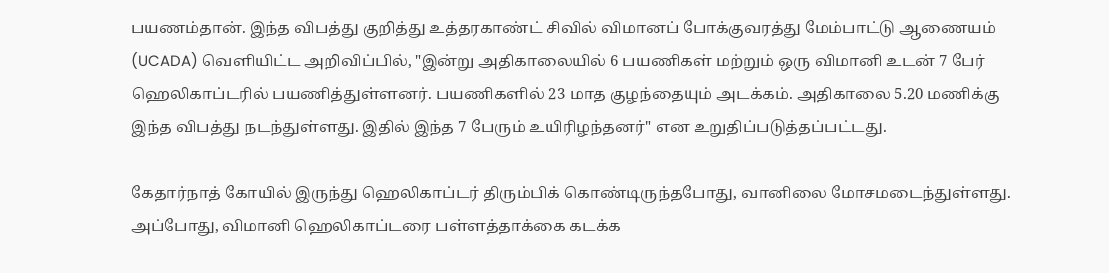பயணம்தான். இந்த விபத்து குறித்து உத்தரகாண்ட் சிவில் விமானப் போக்குவரத்து மேம்பாட்டு ஆணையம் (UCADA) வெளியிட்ட அறிவிப்பில், "இன்று அதிகாலையில் 6 பயணிகள் மற்றும் ஒரு விமானி உடன் 7 பேர் ஹெலிகாப்டரில் பயணித்துள்ளனர். பயணிகளில் 23 மாத குழந்தையும் அடக்கம். அதிகாலை 5.20 மணிக்கு இந்த விபத்து நடந்துள்ளது. இதில் இந்த 7 பேரும் உயிரிழந்தனர்" என உறுதிப்படுத்தப்பட்டது.

கேதார்நாத் கோயில் இருந்து ஹெலிகாப்டர் திரும்பிக் கொண்டிருந்தபோது, வானிலை மோசமடைந்துள்ளது. அப்போது, விமானி ஹெலிகாப்டரை பள்ளத்தாக்கை கடக்க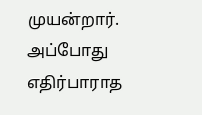முயன்றார். அப்போது எதிர்பாராத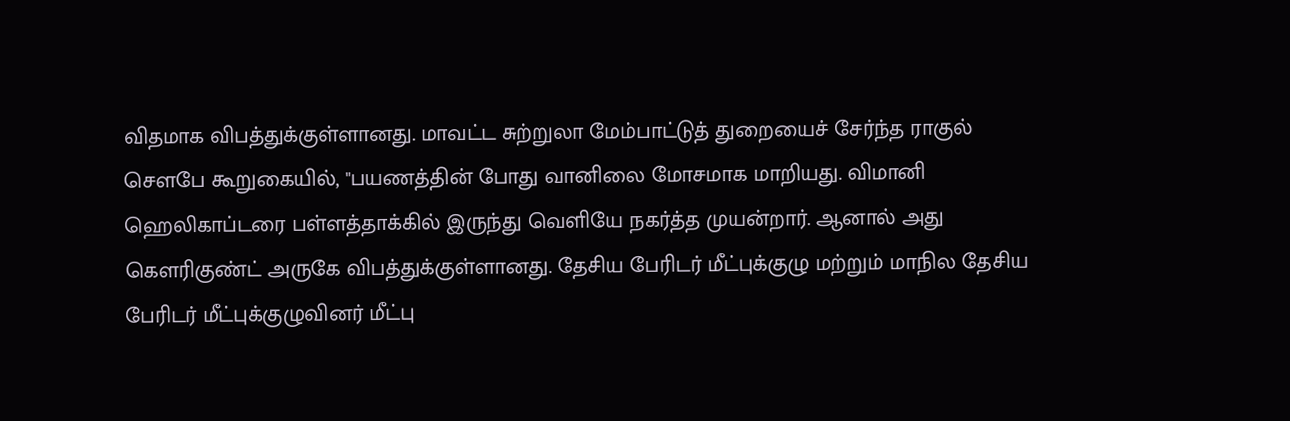விதமாக விபத்துக்குள்ளானது. மாவட்ட சுற்றுலா மேம்பாட்டுத் துறையைச் சேர்ந்த ராகுல் சௌபே கூறுகையில், "பயணத்தின் போது வானிலை மோசமாக மாறியது. விமானி ஹெலிகாப்டரை பள்ளத்தாக்கில் இருந்து வெளியே நகர்த்த முயன்றார். ஆனால் அது கௌரிகுண்ட் அருகே விபத்துக்குள்ளானது. தேசிய பேரிடர் மீட்புக்குழு மற்றும் மாநில தேசிய பேரிடர் மீட்புக்குழுவினர் மீட்பு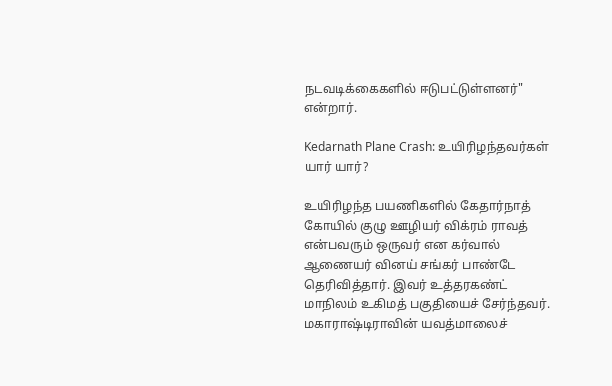நடவடிக்கைகளில் ஈடுபட்டுள்ளனர்" என்றார்.

Kedarnath Plane Crash: உயிரிழந்தவர்கள் யார் யார்?

உயிரிழந்த பயணிகளில் கேதார்நாத் கோயில் குழு ஊழியர் விக்ரம் ராவத் என்பவரும் ஒருவர் என கர்வால் ஆணையர் வினய் சங்கர் பாண்டே தெரிவித்தார். இவர் உத்தரகண்ட் மாநிலம் உகிமத் பகுதியைச் சேர்ந்தவர். மகாராஷ்டிராவின் யவத்மாலைச்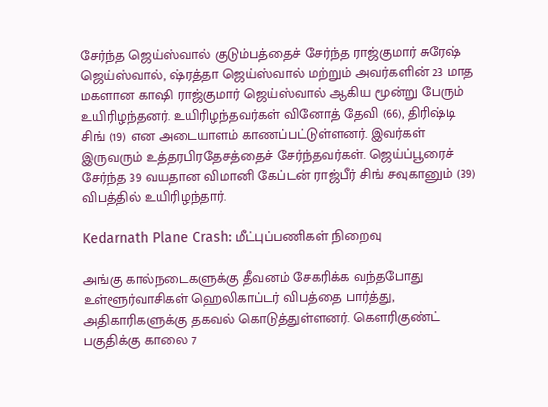சேர்ந்த ஜெய்ஸ்வால் குடும்பத்தைச் சேர்ந்த ராஜ்குமார் சுரேஷ் ஜெய்ஸ்வால், ஷ்ரத்தா ஜெய்ஸ்வால் மற்றும் அவர்களின் 23 மாத மகளான காஷி ராஜ்குமார் ஜெய்ஸ்வால் ஆகிய மூன்று பேரும் உயிரிழந்தனர். உயிரிழந்தவர்கள் வினோத் தேவி (66), திரிஷ்டி சிங் (19) என அடையாளம் காணப்பட்டுள்ளனர். இவர்கள் இருவரும் உத்தரபிரதேசத்தைச் சேர்ந்தவர்கள். ஜெய்ப்பூரைச் சேர்ந்த 39 வயதான விமானி கேப்டன் ராஜ்பீர் சிங் சவுகானும் (39) விபத்தில் உயிரிழந்தார்.

Kedarnath Plane Crash: மீட்புப்பணிகள் நிறைவு

அங்கு கால்நடைகளுக்கு தீவனம் சேகரிக்க வந்தபோது உள்ளூர்வாசிகள் ஹெலிகாப்டர் விபத்தை பார்த்து, அதிகாரிகளுக்கு தகவல் கொடுத்துள்ளனர். கௌரிகுண்ட் பகுதிக்கு காலை 7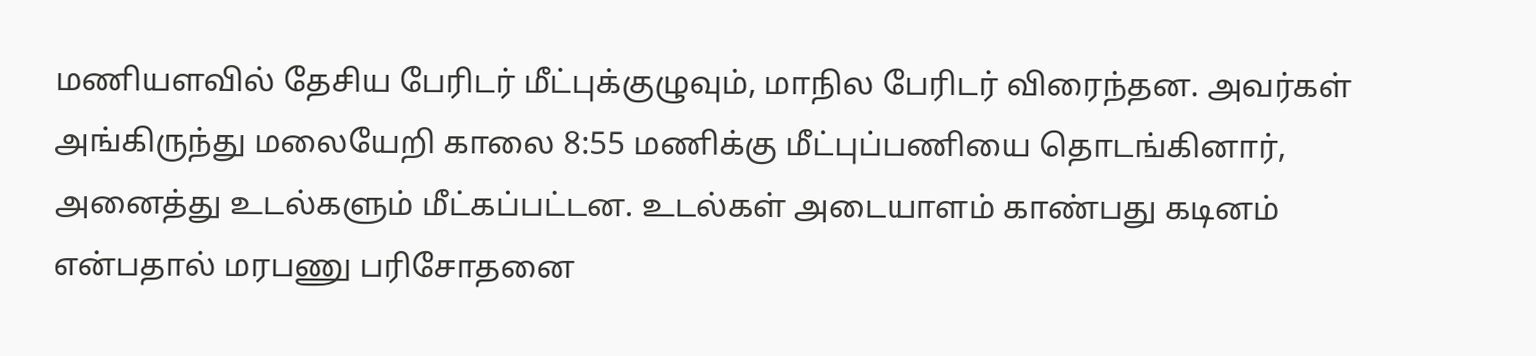மணியளவில் தேசிய பேரிடர் மீட்புக்குழுவும், மாநில பேரிடர் விரைந்தன. அவர்கள் அங்கிருந்து மலையேறி காலை 8:55 மணிக்கு மீட்புப்பணியை தொடங்கினார், அனைத்து உடல்களும் மீட்கப்பட்டன. உடல்கள் அடையாளம் காண்பது கடினம் என்பதால் மரபணு பரிசோதனை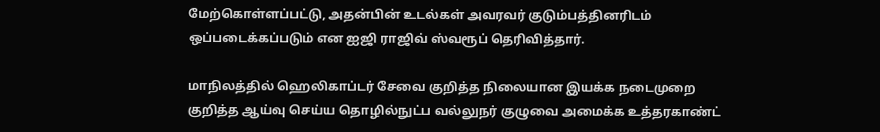மேற்கொள்ளப்பட்டு, அதன்பின் உடல்கள் அவரவர் குடும்பத்தினரிடம் ஒப்படைக்கப்படும் என ஐஜி ராஜிவ் ஸ்வரூப் தெரிவித்தார்.

மாநிலத்தில் ஹெலிகாப்டர் சேவை குறித்த நிலையான இயக்க நடைமுறை குறித்த ஆய்வு செய்ய தொழில்நுட்ப வல்லுநர் குழுவை அமைக்க உத்தரகாண்ட்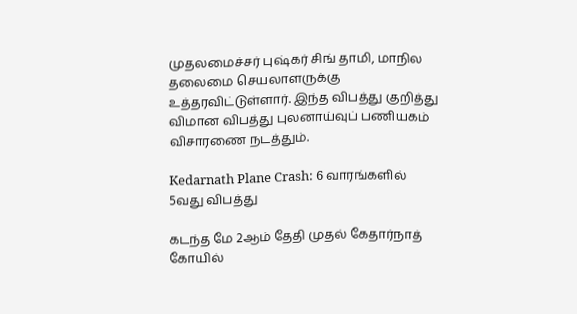முதலமைச்சர் புஷ்கர் சிங் தாமி, மாநில தலைமை செயலாளருக்கு உத்தரவிட்டுள்ளார். இந்த விபத்து குறித்து விமான விபத்து புலனாய்வுப் பணியகம் விசாரணை நடத்தும்.

Kedarnath Plane Crash: 6 வாரங்களில் 5வது விபத்து

கடந்த மே 2ஆம் தேதி முதல் கேதார்நாத் கோயில்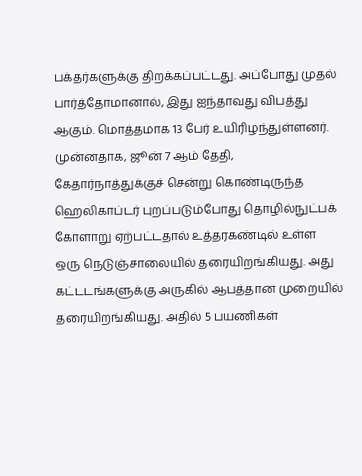பக்தர்களுக்கு திறக்கப்பட்டது. அப்போது முதல் பார்த்தோமானால், இது ஐந்தாவது விபத்து ஆகும். மொத்தமாக 13 பேர் உயிரிழந்துள்ளனர். முன்னதாக, ஜூன் 7 ஆம் தேதி, கேதார்நாத்துக்குச் சென்று கொண்டிருந்த ஹெலிகாப்டர் புறப்படும்போது தொழில்நுட்பக் கோளாறு ஏற்பட்டதால் உத்தரகண்டில் உள்ள ஒரு நெடுஞ்சாலையில் தரையிறங்கியது. அது கட்டடங்களுக்கு அருகில் ஆபத்தான முறையில் தரையிறங்கியது. அதில் 5 பயணிகள்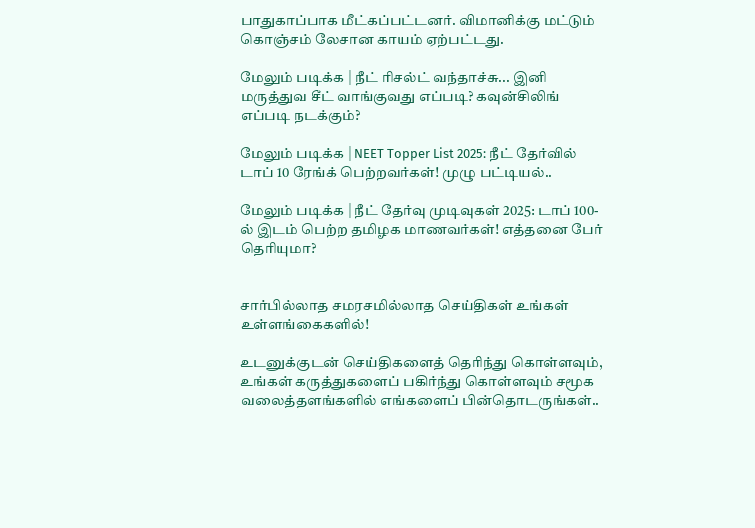பாதுகாப்பாக மீட்கப்பட்டனர். விமானிக்கு மட்டும் கொஞ்சம் லேசான காயம் ஏற்பட்டது.

மேலும் படிக்க | நீட் ரிசல்ட் வந்தாச்சு... இனி மருத்துவ சீட் வாங்குவது எப்படி? கவுன்சிலிங் எப்படி நடக்கும்?

மேலும் படிக்க | NEET Topper List 2025: நீட் தேர்வில் டாப் 10 ரேங்க் பெற்றவர்கள்! முழு பட்டியல்..

மேலும் படிக்க | நீட் தேர்வு முடிவுகள் 2025: டாப் 100-ல் இடம் பெற்ற தமிழக மாணவர்கள்! எத்தனை பேர் தெரியுமா?


சார்பில்லாத சமரசமில்லாத செய்திகள் உங்கள் உள்ளங்கைகளில்!

உடனுக்குடன் செய்திகளைத் தெரிந்து கொள்ளவும், உங்கள் கருத்துகளைப் பகிர்ந்து கொள்ளவும் சமூக வலைத்தளங்களில் எங்களைப் பின்தொடருங்கள்..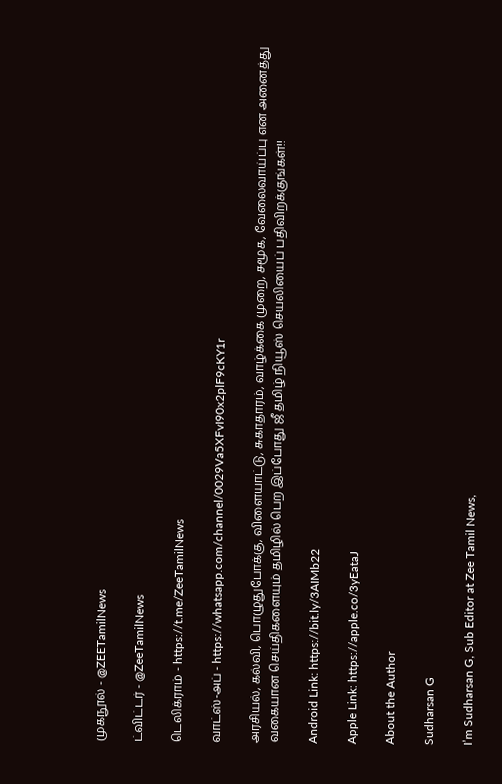முகநூல் - @ZEETamilNews

ட்விட்டர் - @ZeeTamilNews

டெலிக்ராம் - https://t.me/ZeeTamilNews

வாட்ஸ்-அப் - https://whatsapp.com/channel/0029Va5XFvI90x2plF9cKY1r

அரசியல், கல்வி, பொழுதுபோக்கு, விளையாட்டு, சுகாதாரம், வாழ்க்கை முறை, சமூக, வேலைவாய்ப்பு என அனைத்து வகையான செய்திகளையும் தமிழில் பெற இப்போது ஜீ தமிழ் நியூஸ் செயலியைப் பதிவிறக்குங்கள்!!

Android Link: https://bit.ly/3AIMb22

Apple Link: https://apple.co/3yEataJ

About the Author

Sudharsan G

I’m Sudharsan G, Sub Editor at Zee Tamil News,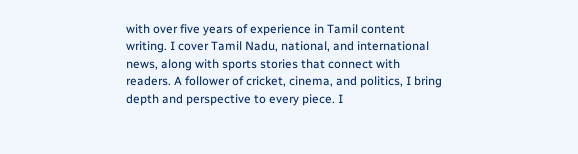with over five years of experience in Tamil content writing. I cover Tamil Nadu, national, and international news, along with sports stories that connect with readers. A follower of cricket, cinema, and politics, I bring depth and perspective to every piece. I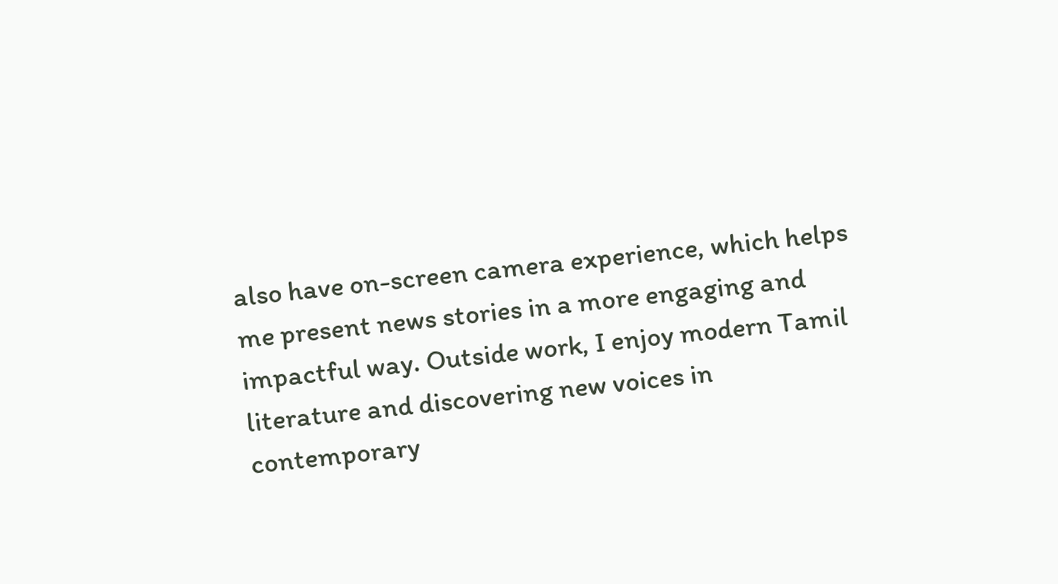also have on-screen camera experience, which helps me present news stories in a more engaging and impactful way. Outside work, I enjoy modern Tamil literature and discovering new voices in contemporary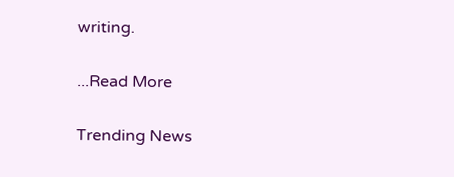writing.

...Read More

Trending News